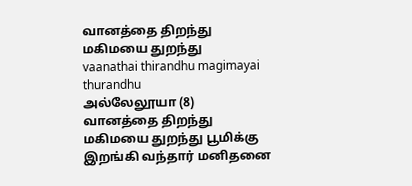வானத்தை திறந்து மகிமயை துறந்து
vaanathai thirandhu magimayai thurandhu
அல்லேலூயா (8)
வானத்தை திறந்து மகிமயை துறந்து பூமிக்கு இறங்கி வந்தார் மனிதனை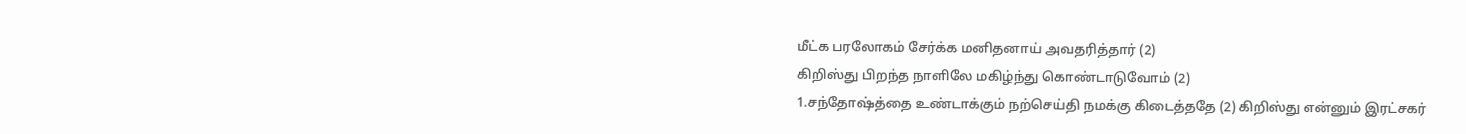மீட்க பரலோகம் சேர்க்க மனிதனாய் அவதரித்தார் (2)
கிறிஸ்து பிறந்த நாளிலே மகிழ்ந்து கொண்டாடுவோம் (2)
1.சந்தோஷ்த்தை உண்டாக்கும் நற்செய்தி நமக்கு கிடைத்ததே (2) கிறிஸ்து என்னும் இரட்சகர்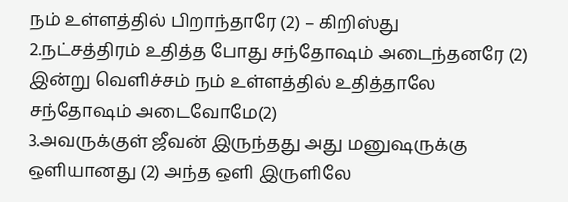நம் உள்ளத்தில் பிறாந்தாரே (2) – கிறிஸ்து
2.நட்சத்திரம் உதித்த போது சந்தோஷம் அடைந்தனரே (2) இன்று வெளிச்சம் நம் உள்ளத்தில் உதித்தாலே சந்தோஷம் அடைவோமே(2)
3.அவருக்குள் ஜீவன் இருந்தது அது மனுஷருக்கு ஒளியானது (2) அந்த ஒளி இருளிலே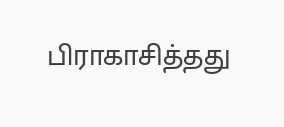பிராகாசித்தது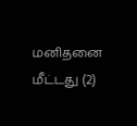மனிதனை மீட்டது (2)